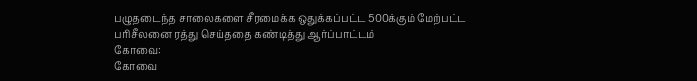பழுதடைந்த சாலைகளை சீரமைக்க ஒதுக்கப்பட்ட 500க்கும் மேற்பட்ட பரிசீலனை ரத்து செய்ததை கண்டித்து ஆர்ப்பாட்டம்
கோவை:
கோவை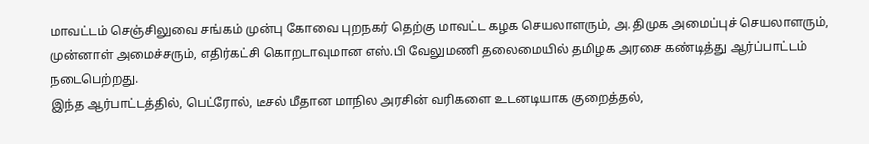மாவட்டம் செஞ்சிலுவை சங்கம் முன்பு கோவை புறநகர் தெற்கு மாவட்ட கழக செயலாளரும், அ.திமுக அமைப்புச் செயலாளரும், முன்னாள் அமைச்சரும், எதிர்கட்சி கொறடாவுமான எஸ்.பி வேலுமணி தலைமையில் தமிழக அரசை கண்டித்து ஆர்ப்பாட்டம் நடைபெற்றது.
இந்த ஆர்பாட்டத்தில், பெட்ரோல், டீசல் மீதான மாநில அரசின் வரிகளை உடனடியாக குறைத்தல்,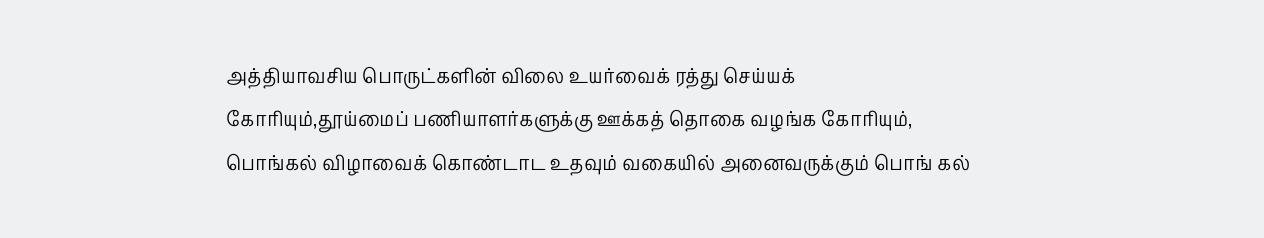அத்தியாவசிய பொருட்களின் விலை உயர்வைக் ரத்து செய்யக் கோரியும்,தூய்மைப் பணியாளர்களுக்கு ஊக்கத் தொகை வழங்க கோரியும், பொங்கல் விழாவைக் கொண்டாட உதவும் வகையில் அனைவருக்கும் பொங் கல்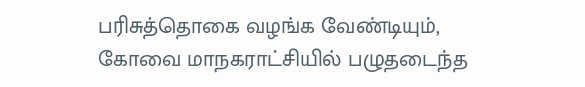பரிசுத்தொகை வழங்க வேண்டியும்,
கோவை மாநகராட்சியில் பழுதடைந்த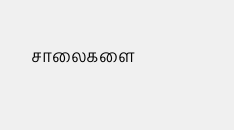சாலைகளை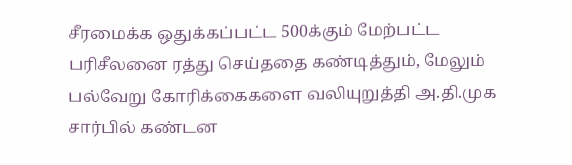சீரமைக்க ஒதுக்கப்பட்ட 500க்கும் மேற்பட்ட பரிசீலனை ரத்து செய்ததை கண்டித்தும், மேலும் பல்வேறு கோரிக்கைகளை வலியுறுத்தி அ.தி.முக சார்பில் கண்டன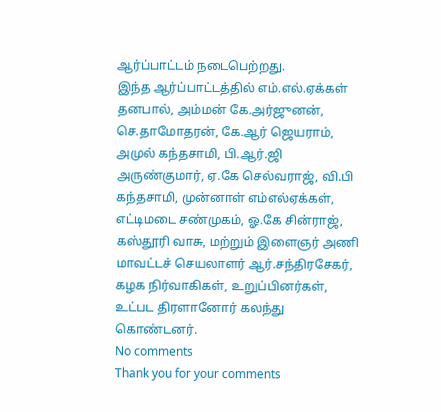ஆர்ப்பாட்டம் நடைபெற்றது.
இந்த ஆர்ப்பாட்டத்தில் எம்.எல்.ஏக்கள் தனபால், அம்மன் கே.அர்ஜுனன், செ.தாமோதரன், கே.ஆர் ஜெயராம், அமுல் கந்தசாமி, பி.ஆர்.ஜி அருண்குமார், ஏ.கே செல்வராஜ், வி.பி கந்தசாமி, முன்னாள் எம்எல்ஏக்கள், எட்டிமடை சண்முகம், ஓ.கே சின்ராஜ், கஸ்தூரி வாசு, மற்றும் இளைஞர் அணி மாவட்டச் செயலாளர் ஆர்.சந்திரசேகர், கழக நிர்வாகிகள், உறுப்பினர்கள், உட்பட திரளானோர் கலந்து கொண்டனர்.
No comments
Thank you for your comments